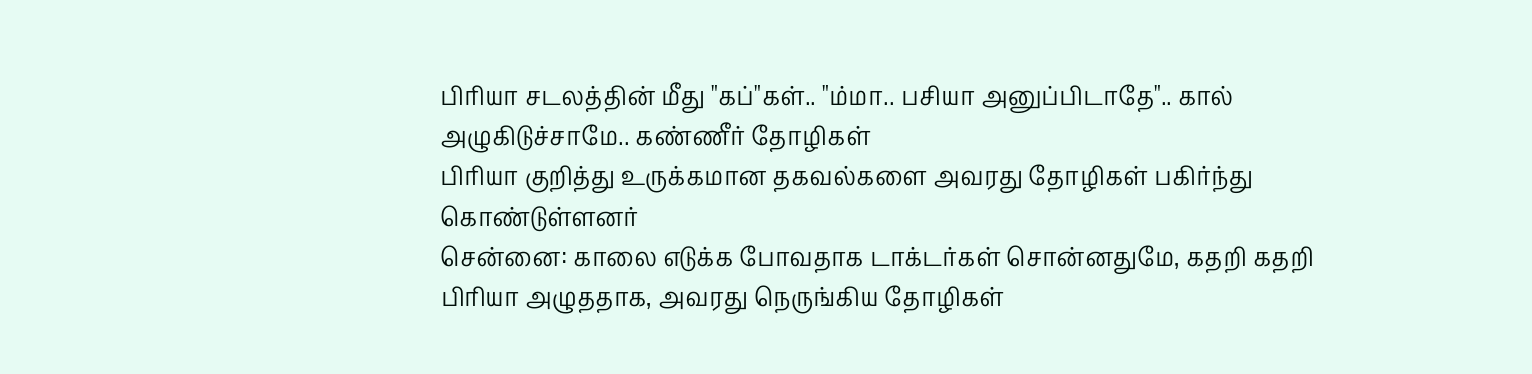பிரியா சடலத்தின் மீது "கப்"கள்.. "ம்மா.. பசியா அனுப்பிடாதே".. கால் அழுகிடுச்சாமே.. கண்ணீர் தோழிகள்
பிரியா குறித்து உருக்கமான தகவல்களை அவரது தோழிகள் பகிர்ந்து கொண்டுள்ளனர்
சென்னை: காலை எடுக்க போவதாக டாக்டர்கள் சொன்னதுமே, கதறி கதறி பிரியா அழுததாக, அவரது நெருங்கிய தோழிகள்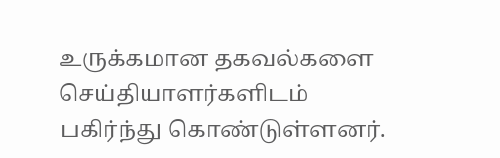உருக்கமான தகவல்களை செய்தியாளர்களிடம் பகிர்ந்து கொண்டுள்ளனர்.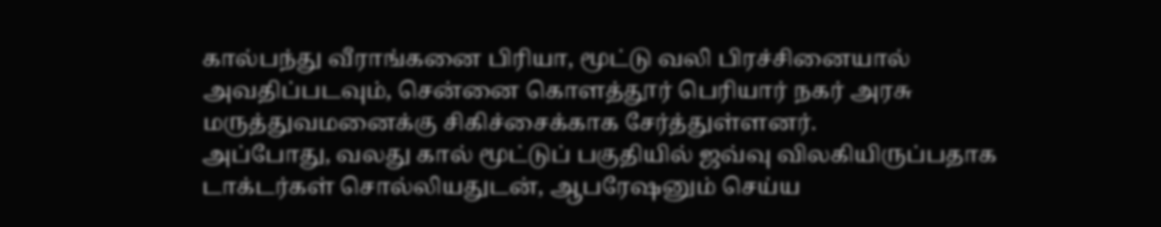கால்பந்து வீராங்கனை பிரியா, மூட்டு வலி பிரச்சினையால் அவதிப்படவும், சென்னை கொளத்தூர் பெரியார் நகர் அரசு மருத்துவமனைக்கு சிகிச்சைக்காக சேர்த்துள்ளனர்.
அப்போது, வலது கால் மூட்டுப் பகுதியில் ஜவ்வு விலகியிருப்பதாக டாக்டர்கள் சொல்லியதுடன், ஆபரேஷனும் செய்ய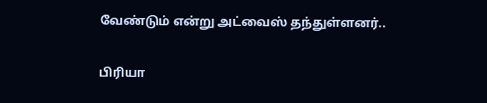வேண்டும் என்று அட்வைஸ் தந்துள்ளனர்..

பிரியா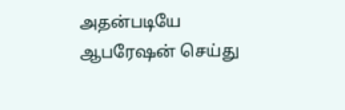அதன்படியே ஆபரேஷன் செய்து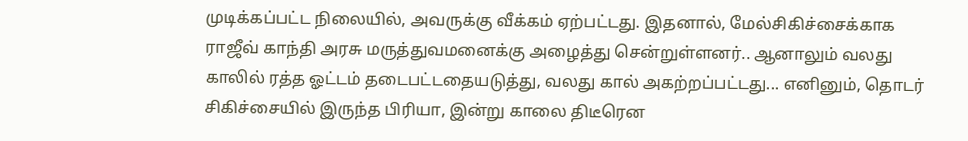முடிக்கப்பட்ட நிலையில், அவருக்கு வீக்கம் ஏற்பட்டது. இதனால், மேல்சிகிச்சைக்காக ராஜீவ் காந்தி அரசு மருத்துவமனைக்கு அழைத்து சென்றுள்ளனர்.. ஆனாலும் வலது காலில் ரத்த ஓட்டம் தடைபட்டதையடுத்து, வலது கால் அகற்றப்பட்டது... எனினும், தொடர் சிகிச்சையில் இருந்த பிரியா, இன்று காலை திடீரென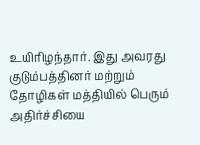உயிரிழந்தார். இது அவரது குடும்பத்தினர் மற்றும் தோழிகள் மத்தியில் பெரும் அதிர்ச்சியை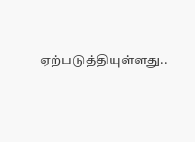ஏற்படுத்தியுள்ளது..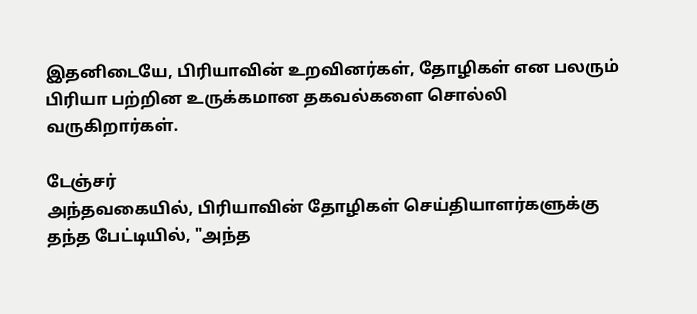இதனிடையே, பிரியாவின் உறவினர்கள், தோழிகள் என பலரும் பிரியா பற்றின உருக்கமான தகவல்களை சொல்லி வருகிறார்கள்.

டேஞ்சர்
அந்தவகையில், பிரியாவின் தோழிகள் செய்தியாளர்களுக்கு தந்த பேட்டியில், "அந்த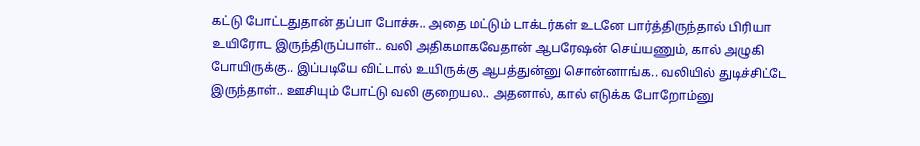கட்டு போட்டதுதான் தப்பா போச்சு.. அதை மட்டும் டாக்டர்கள் உடனே பார்த்திருந்தால் பிரியா உயிரோட இருந்திருப்பாள்.. வலி அதிகமாகவேதான் ஆபரேஷன் செய்யணும், கால் அழுகி போயிருக்கு.. இப்படியே விட்டால் உயிருக்கு ஆபத்துன்னு சொன்னாங்க.. வலியில் துடிச்சிட்டே இருந்தாள்.. ஊசியும் போட்டு வலி குறையல.. அதனால், கால் எடுக்க போறோம்னு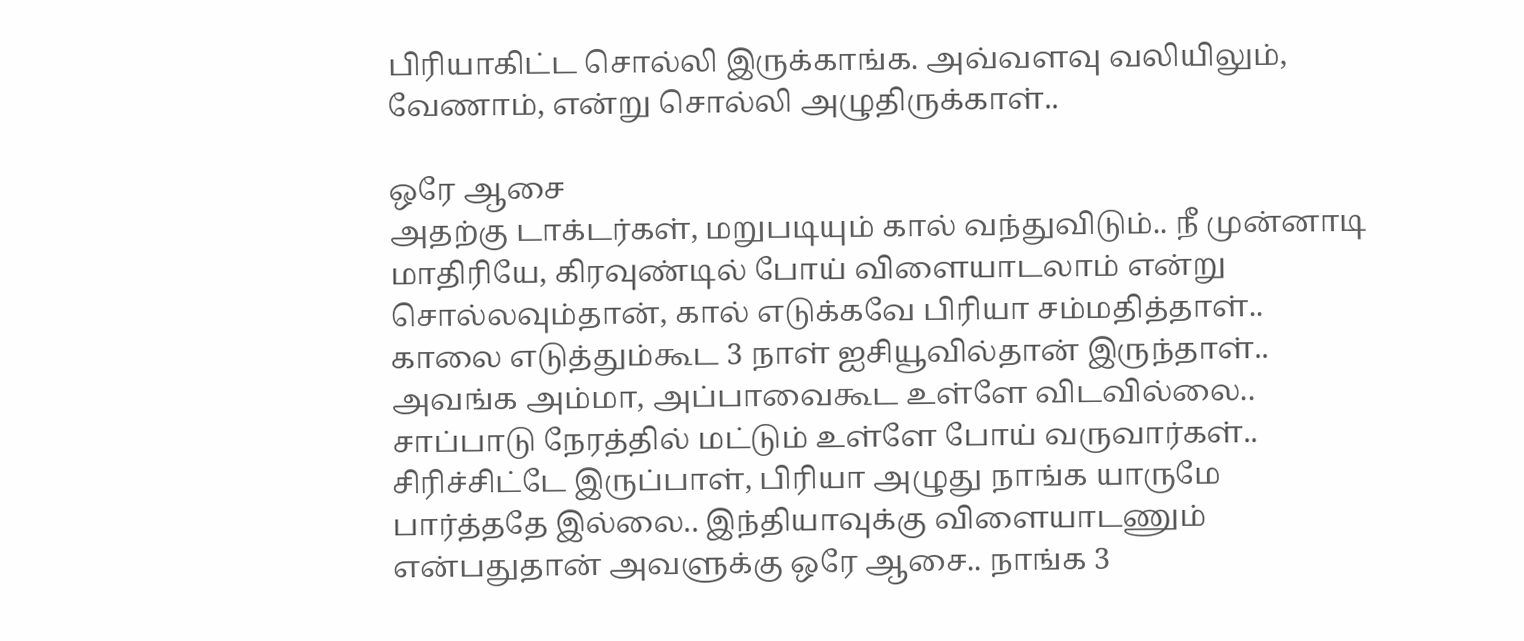பிரியாகிட்ட சொல்லி இருக்காங்க. அவ்வளவு வலியிலும், வேணாம், என்று சொல்லி அழுதிருக்காள்..

ஒரே ஆசை
அதற்கு டாக்டர்கள், மறுபடியும் கால் வந்துவிடும்.. நீ முன்னாடி மாதிரியே, கிரவுண்டில் போய் விளையாடலாம் என்று சொல்லவும்தான், கால் எடுக்கவே பிரியா சம்மதித்தாள்.. காலை எடுத்தும்கூட 3 நாள் ஐசியூவில்தான் இருந்தாள்.. அவங்க அம்மா, அப்பாவைகூட உள்ளே விடவில்லை.. சாப்பாடு நேரத்தில் மட்டும் உள்ளே போய் வருவார்கள்.. சிரிச்சிட்டே இருப்பாள், பிரியா அழுது நாங்க யாருமே பார்த்ததே இல்லை.. இந்தியாவுக்கு விளையாடணும் என்பதுதான் அவளுக்கு ஒரே ஆசை.. நாங்க 3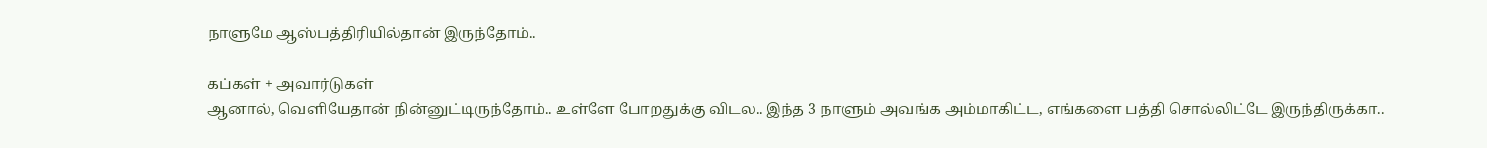நாளுமே ஆஸ்பத்திரியில்தான் இருந்தோம்..

கப்கள் + அவார்டுகள்
ஆனால், வெளியேதான் நின்னுட்டிருந்தோம்.. உள்ளே போறதுக்கு விடல.. இந்த 3 நாளும் அவங்க அம்மாகிட்ட, எங்களை பத்தி சொல்லிட்டே இருந்திருக்கா..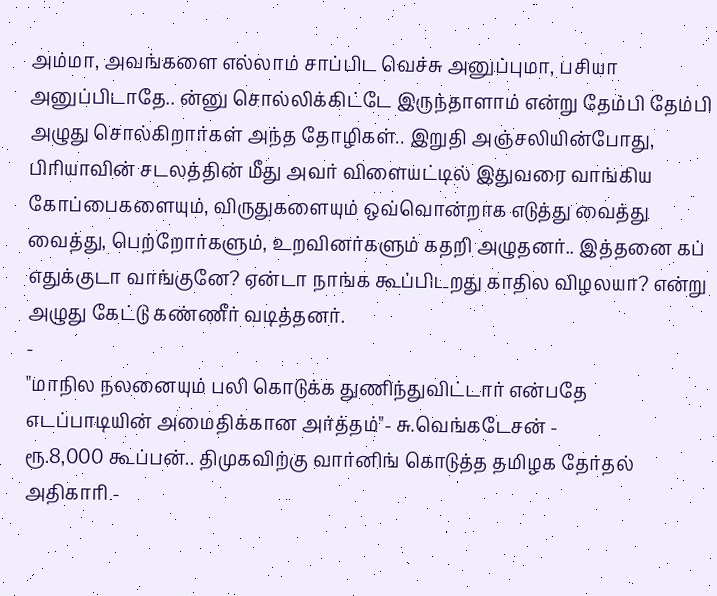அம்மா, அவங்களை எல்லாம் சாப்பிட வெச்சு அனுப்புமா, பசியா அனுப்பிடாதே.. ன்னு சொல்லிக்கிட்டே இருந்தாளாம் என்று தேம்பி தேம்பி அழுது சொல்கிறார்கள் அந்த தோழிகள்.. இறுதி அஞ்சலியின்போது, பிரியாவின் சடலத்தின் மீது அவர் விளையட்டில் இதுவரை வாங்கிய கோப்பைகளையும், விருதுகளையும் ஒவ்வொன்றாக எடுத்து வைத்து வைத்து, பெற்றோர்களும், உறவினர்களும் கதறி அழுதனர்.. இத்தனை கப் எதுக்குடா வாங்குனே? ஏன்டா நாங்க கூப்பிடறது காதில விழலயா? என்று அழுது கேட்டு கண்ணீர் வடித்தனர்.
-
"மாநில நலனையும் பலி கொடுக்க துணிந்துவிட்டார் என்பதே எடப்பாடியின் அமைதிக்கான அர்த்தம்"- சு.வெங்கடேசன் -
ரூ.8,000 கூப்பன்.. திமுகவிற்கு வார்னிங் கொடுத்த தமிழக தேர்தல் அதிகாரி -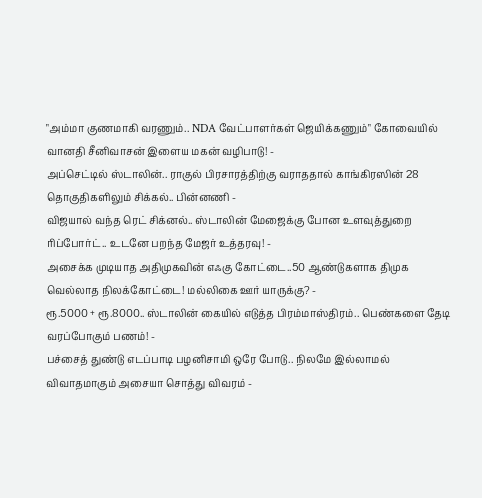"அம்மா குணமாகி வரணும்.. NDA வேட்பாளர்கள் ஜெயிக்கணும்" கோவையில் வானதி சீனிவாசன் இளைய மகன் வழிபாடு! -
அப்செட்டில் ஸ்டாலின்.. ராகுல் பிரசாரத்திற்கு வராததால் காங்கிரஸின் 28 தொகுதிகளிலும் சிக்கல்.. பின்னணி -
விஜயால் வந்த ரெட் சிக்னல்.. ஸ்டாலின் மேஜைக்கு போன உளவுத்துறை ரிப்போர்ட்.. உடனே பறந்த மேஜர் உத்தரவு! -
அசைக்க முடியாத அதிமுகவின் எஃகு கோட்டை..50 ஆண்டுகளாக திமுக வெல்லாத நிலக்கோட்டை! மல்லிகை ஊர் யாருக்கு? -
ரூ.5000 + ரூ.8000.. ஸ்டாலின் கையில் எடுத்த பிரம்மாஸ்திரம்.. பெண்களை தேடி வரப்போகும் பணம்! -
பச்சைத் துண்டு எடப்பாடி பழனிசாமி ஒரே போடு.. நிலமே இல்லாமல் விவாதமாகும் அசையா சொத்து விவரம் -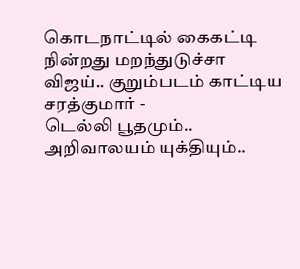கொடநாட்டில் கைகட்டி நின்றது மறந்துடுச்சா விஜய்.. குறும்படம் காட்டிய சரத்குமார் -
டெல்லி பூதமும்.. அறிவாலயம் யுக்தியும்..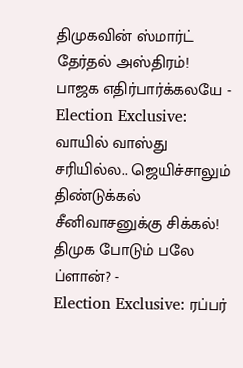திமுகவின் ஸ்மார்ட் தேர்தல் அஸ்திரம்! பாஜக எதிர்பார்க்கலயே -
Election Exclusive: வாயில் வாஸ்து சரியில்ல.. ஜெயிச்சாலும் திண்டுக்கல் சீனிவாசனுக்கு சிக்கல்! திமுக போடும் பலே ப்ளான்? -
Election Exclusive: ரப்பர்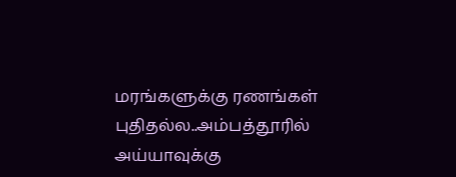மரங்களுக்கு ரணங்கள் புதிதல்ல..அம்பத்தூரில் அய்யாவுக்கு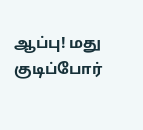ஆப்பு! மது குடிப்போர்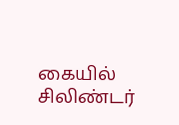கையில் சிலிண்டர்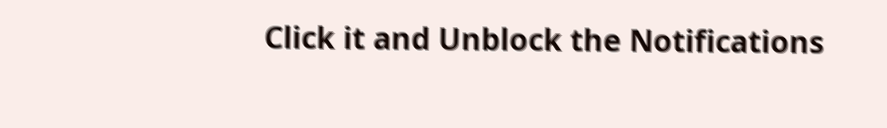Click it and Unblock the Notifications